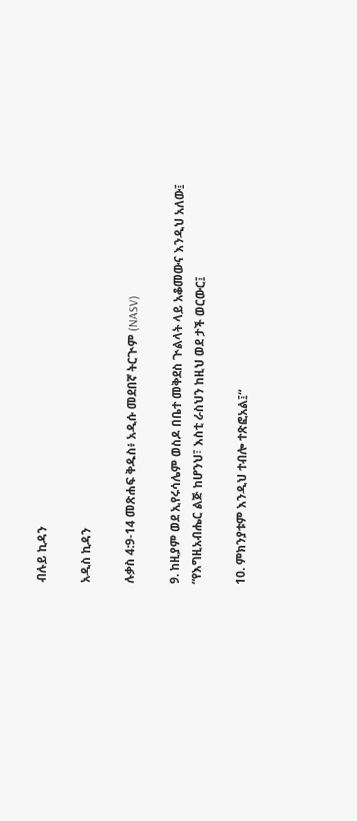ብሉይ ኪዳን

አዲስ ኪዳን

ሉቃስ 4:9-14 መጽሐፍ ቅዱስ፥ አዲሱ መደበኛ ትርጒም (NASV)

9. ከዚያም ወደ ኢየሩሳሌም ወስዶ በቤተ መቅደስ ጒልላት ላይ አቆመውና እንዲህ አለው፤ “የእግዚአብሔር ልጅ ከሆንህ፣ እስቲ ራስህን ከዚህ ወደ ታች ወርውር፤

10. ምክንያቱም እንዲህ ተብሎ ተጽፎአል፤“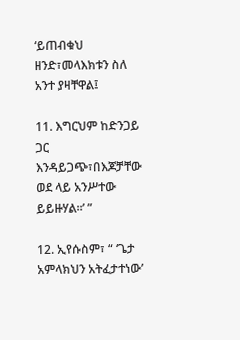‘ይጠብቁህ ዘንድ፣መላእክቱን ስለ አንተ ያዛቸዋል፤

11. እግርህም ከድንጋይ ጋር እንዳይጋጭ፣በእጆቻቸው ወደ ላይ አንሥተው ይይዙሃል።’ ”

12. ኢየሱስም፣ “ ‘ጌታ አምላክህን አትፈታተነው’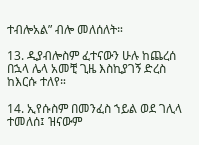ተብሎአል” ብሎ መለሰለት።

13. ዲያብሎስም ፈተናውን ሁሉ ከጨረሰ በኋላ ሌላ አመቺ ጊዜ እስኪያገኝ ድረስ ከእርሱ ተለየ።

14. ኢየሱስም በመንፈስ ኀይል ወደ ገሊላ ተመለሰ፤ ዝናውም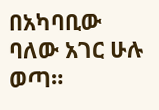በአካባቢው ባለው አገር ሁሉ ወጣ።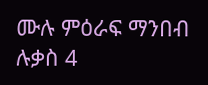ሙሉ ምዕራፍ ማንበብ ሉቃስ 4